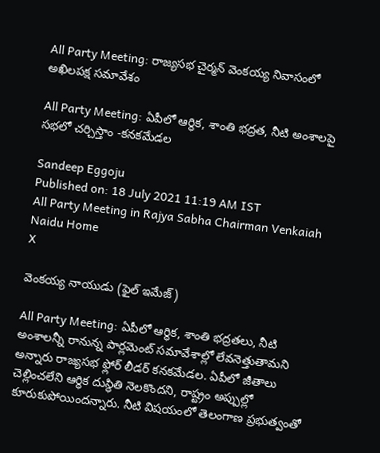All Party Meeting: రాజ్యసభ చైర్మన్‌ వెంకయ్య నివాసంలో అఖిలపక్ష సమావేశం

All Party Meeting: ఏపీలో ఆర్థిక, శాంతి భద్రత, నీటి అంశాలపై సభలో చర్చిస్తాం -కనకమేడల

Sandeep Eggoju
Published on: 18 July 2021 11:19 AM IST
All Party Meeting in Rajya Sabha Chairman Venkaiah Naidu Home
X

వెంకయ్య నాయుడు (ఫైల్ ఇమేజ్)

All Party Meeting: ఏపీలో ఆర్థిక, శాంతి భద్రతలు, నీటి అంశాలన్నీ రానున్న పార్లమెంట్ సమావేశాల్లో లేవనెత్తుతామని అన్నారు రాజ్యసభ ఫ్లోర్‌ లీడర్‌ కనకమేడల. ఏపీలో జీతాలు చెల్లించలేని ఆర్థిక దుస్థితి నెలకొందని, రాష్ట్రం అప్పుల్లో కూరుకుపోయిందన్నారు. నీటి విషయంలో తెలంగాణ ప్రభుత్వంతో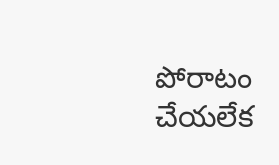పోరాటం చేయలేక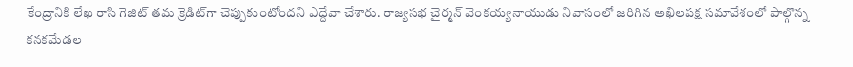కేంద్రానికి లేఖ రాసి గెజిట్‌ తమ క్రెడిట్‌గా చెప్పుకుంటోందని ఎద్దేవా చేశారు. రాజ్యసభ చైర్మన్‌ వెంకయ్యనాయుడు నివాసంలో జరిగిన అఖిలపక్ష సమావేశంలో పాల్గొన్న కనకమేడల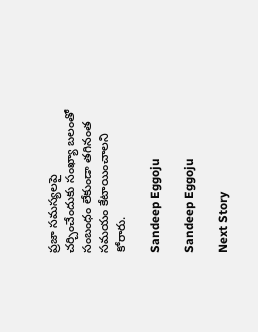ప్రజా సమస్యలపై చర్చించేందుకు సంఖ్యా బలంతో సంబంధం లేకుండా తగినంత సమయం కేటాయించాలని కోరారు.

Sandeep Eggoju

Sandeep Eggoju

Next Story